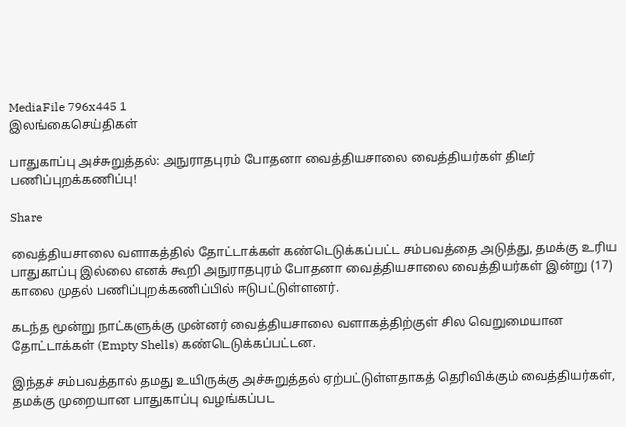MediaFile 796x445 1
இலங்கைசெய்திகள்

பாதுகாப்பு அச்சுறுத்தல்: அநுராதபுரம் போதனா வைத்தியசாலை வைத்தியர்கள் திடீர் பணிப்புறக்கணிப்பு!

Share

வைத்தியசாலை வளாகத்தில் தோட்டாக்கள் கண்டெடுக்கப்பட்ட சம்பவத்தை அடுத்து, தமக்கு உரிய பாதுகாப்பு இல்லை எனக் கூறி அநுராதபுரம் போதனா வைத்தியசாலை வைத்தியர்கள் இன்று (17) காலை முதல் பணிப்புறக்கணிப்பில் ஈடுபட்டுள்ளனர்.

கடந்த மூன்று நாட்களுக்கு முன்னர் வைத்தியசாலை வளாகத்திற்குள் சில வெறுமையான தோட்டாக்கள் (Empty Shells) கண்டெடுக்கப்பட்டன.

இந்தச் சம்பவத்தால் தமது உயிருக்கு அச்சுறுத்தல் ஏற்பட்டுள்ளதாகத் தெரிவிக்கும் வைத்தியர்கள், தமக்கு முறையான பாதுகாப்பு வழங்கப்பட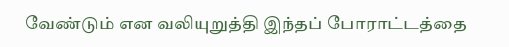வேண்டும் என வலியுறுத்தி இந்தப் போராட்டத்தை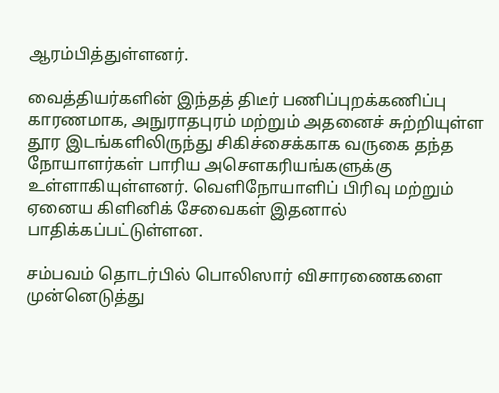ஆரம்பித்துள்ளனர்.

வைத்தியர்களின் இந்தத் திடீர் பணிப்புறக்கணிப்பு காரணமாக, அநுராதபுரம் மற்றும் அதனைச் சுற்றியுள்ள தூர இடங்களிலிருந்து சிகிச்சைக்காக வருகை தந்த நோயாளர்கள் பாரிய அசௌகரியங்களுக்கு உள்ளாகியுள்ளனர். வெளிநோயாளிப் பிரிவு மற்றும் ஏனைய கிளினிக் சேவைகள் இதனால் பாதிக்கப்பட்டுள்ளன.

சம்பவம் தொடர்பில் பொலிஸார் விசாரணைகளை முன்னெடுத்து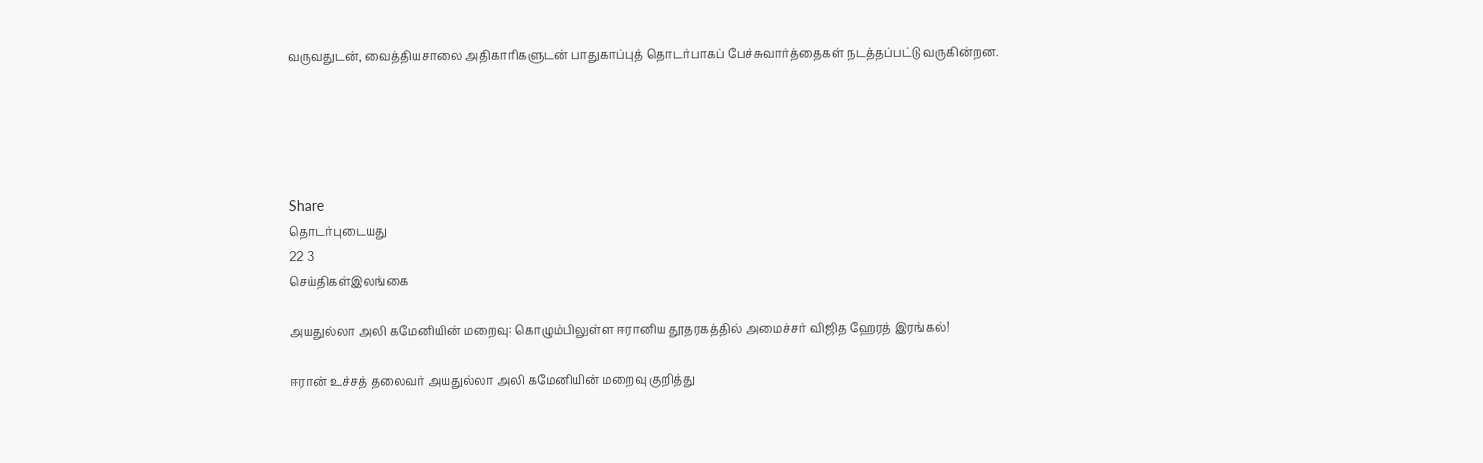வருவதுடன், வைத்தியசாலை அதிகாரிகளுடன் பாதுகாப்புத் தொடர்பாகப் பேச்சுவார்த்தைகள் நடத்தப்பட்டு வருகின்றன.





Share
தொடர்புடையது
22 3
செய்திகள்இலங்கை

அயதுல்லா அலி கமேனியின் மறைவு: கொழும்பிலுள்ள ஈரானிய தூதரகத்தில் அமைச்சர் விஜித ஹேரத் இரங்கல்!

ஈரான் உச்சத் தலைவர் அயதுல்லா அலி கமேனியின் மறைவு குறித்து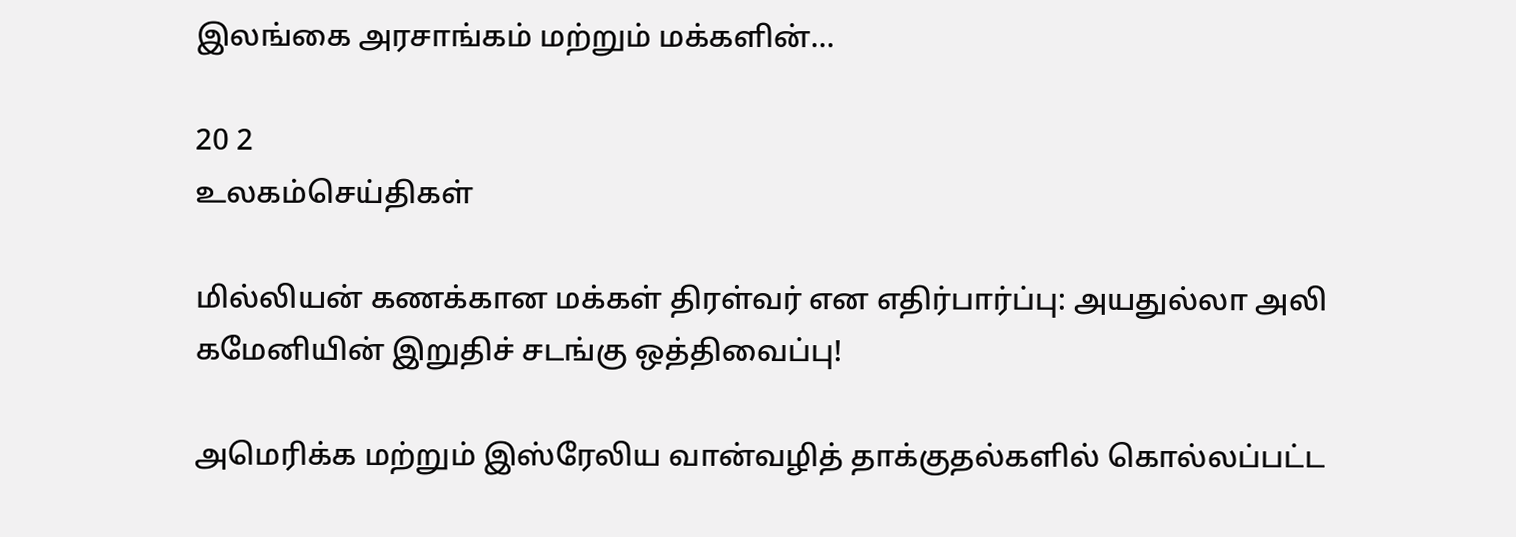இலங்கை அரசாங்கம் மற்றும் மக்களின்...

20 2
உலகம்செய்திகள்

மில்லியன் கணக்கான மக்கள் திரள்வர் என எதிர்பார்ப்பு: அயதுல்லா அலி கமேனியின் இறுதிச் சடங்கு ஒத்திவைப்பு!

அமெரிக்க மற்றும் இஸ்ரேலிய வான்வழித் தாக்குதல்களில் கொல்லப்பட்ட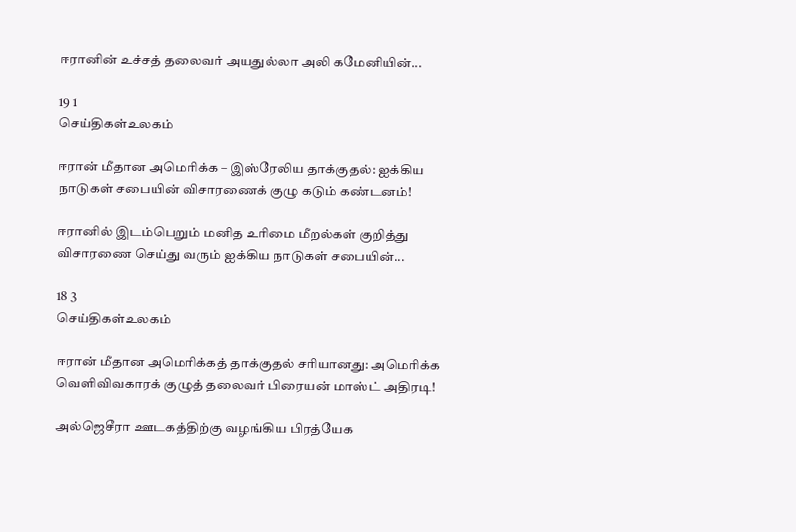ஈரானின் உச்சத் தலைவர் அயதுல்லா அலி கமேனியின்...

19 1
செய்திகள்உலகம்

ஈரான் மீதான அமெரிக்க – இஸ்ரேலிய தாக்குதல்: ஐக்கிய நாடுகள் சபையின் விசாரணைக் குழு கடும் கண்டனம்!

ஈரானில் இடம்பெறும் மனித உரிமை மீறல்கள் குறித்து விசாரணை செய்து வரும் ஐக்கிய நாடுகள் சபையின்...

18 3
செய்திகள்உலகம்

ஈரான் மீதான அமெரிக்கத் தாக்குதல் சரியானது: அமெரிக்க வெளிவிவகாரக் குழுத் தலைவர் பிரையன் மாஸ்ட் அதிரடி!

அல்ஜெசீரா ஊடகத்திற்கு வழங்கிய பிரத்யேக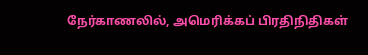நேர்காணலில், அமெரிக்கப் பிரதிநிதிகள்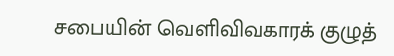சபையின் வெளிவிவகாரக் குழுத்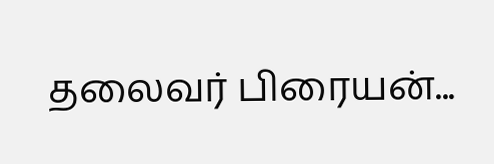தலைவர் பிரையன்...